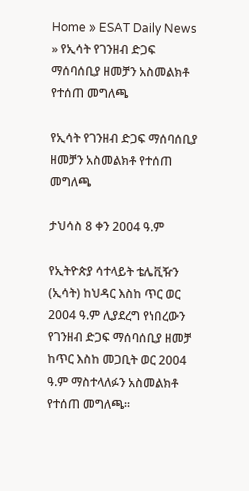Home » ESAT Daily News » የኢሳት የገንዘብ ድጋፍ ማሰባሰቢያ ዘመቻን አስመልክቶ የተሰጠ መግለጫ

የኢሳት የገንዘብ ድጋፍ ማሰባሰቢያ ዘመቻን አስመልክቶ የተሰጠ መግለጫ

ታህሳስ 8 ቀን 2004 ዓ.ም

የኢትዮጵያ ሳተላይት ቴሌቪዥን (ኢሳት) ከህዳር እስከ ጥር ወር 2004 ዓ.ም ሊያደረግ የነበረውን
የገንዘብ ድጋፍ ማሰባሰቢያ ዘመቻ ከጥር እስከ መጋቢት ወር 2004 ዓ.ም ማስተላለፉን አስመልክቶ የተሰጠ መግለጫ።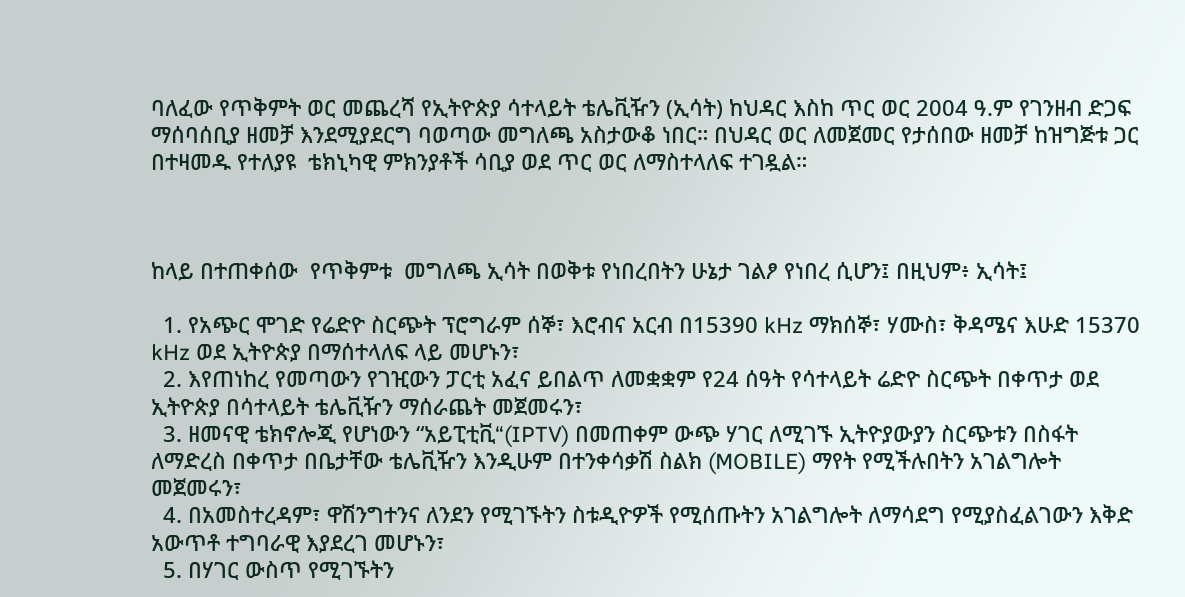ባለፈው የጥቅምት ወር መጨረሻ የኢትዮጵያ ሳተላይት ቴሌቪዥን (ኢሳት) ከህዳር እስከ ጥር ወር 2004 ዓ.ም የገንዘብ ድጋፍ ማሰባሰቢያ ዘመቻ እንደሚያደርግ ባወጣው መግለጫ አስታውቆ ነበር። በህዳር ወር ለመጀመር የታሰበው ዘመቻ ከዝግጅቱ ጋር በተዛመዱ የተለያዩ  ቴክኒካዊ ምክንያቶች ሳቢያ ወደ ጥር ወር ለማስተላለፍ ተገዷል።



ከላይ በተጠቀሰው  የጥቅምቱ  መግለጫ ኢሳት በወቅቱ የነበረበትን ሁኔታ ገልፆ የነበረ ሲሆን፤ በዚህም፥ ኢሳት፤

  1. የአጭር ሞገድ የሬድዮ ስርጭት ፕሮግራም ሰኞ፣ እሮብና አርብ በ15390 kHz ማክሰኞ፣ ሃሙስ፣ ቅዳሜና እሁድ 15370 kHz ወደ ኢትዮጵያ በማሰተላለፍ ላይ መሆኑን፣
  2. እየጠነከረ የመጣውን የገዢውን ፓርቲ አፈና ይበልጥ ለመቋቋም የ24 ሰዓት የሳተላይት ሬድዮ ስርጭት በቀጥታ ወደ ኢትዮጵያ በሳተላይት ቴሌቪዥን ማሰራጨት መጀመሩን፣
  3. ዘመናዊ ቴክኖሎጂ የሆነውን “አይፒቲቪ“(IPTV) በመጠቀም ውጭ ሃገር ለሚገኙ ኢትዮያውያን ስርጭቱን በስፋት ለማድረስ በቀጥታ በቤታቸው ቴሌቪዥን እንዲሁም በተንቀሳቃሽ ስልክ (MOBILE) ማየት የሚችሉበትን አገልግሎት መጀመሩን፣
  4. በአመስተረዳም፣ ዋሽንግተንና ለንደን የሚገኙትን ስቱዲዮዎች የሚሰጡትን አገልግሎት ለማሳደግ የሚያስፈልገውን እቅድ አውጥቶ ተግባራዊ እያደረገ መሆኑን፣
  5. በሃገር ውስጥ የሚገኙትን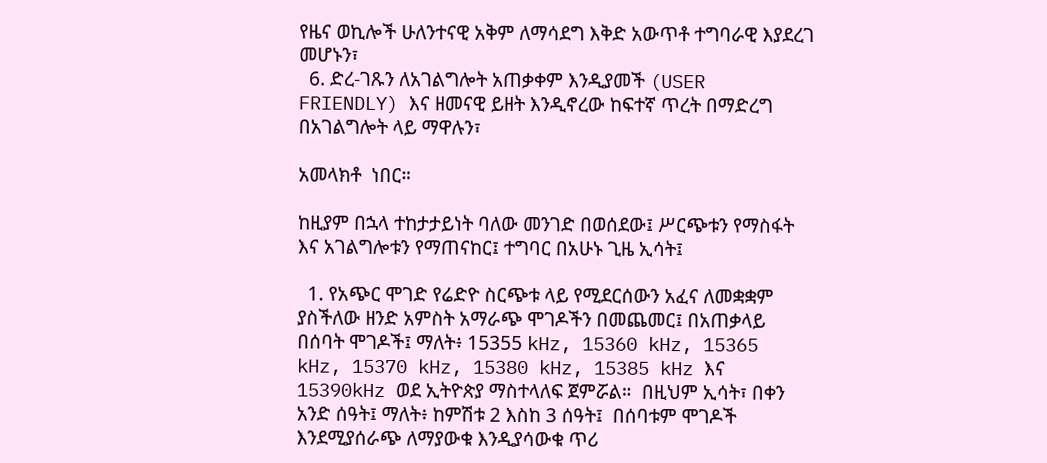የዜና ወኪሎች ሁለንተናዊ አቅም ለማሳደግ እቅድ አውጥቶ ተግባራዊ እያደረገ መሆኑን፣
  6. ድረ-ገጹን ለአገልግሎት አጠቃቀም እንዲያመች (USER FRIENDLY) እና ዘመናዊ ይዘት እንዲኖረው ከፍተኛ ጥረት በማድረግ በአገልግሎት ላይ ማዋሉን፣

አመላክቶ  ነበር።

ከዚያም በኋላ ተከታታይነት ባለው መንገድ በወሰደው፤ ሥርጭቱን የማስፋት እና አገልግሎቱን የማጠናከር፤ ተግባር በአሁኑ ጊዜ ኢሳት፤

  1. የአጭር ሞገድ የሬድዮ ስርጭቱ ላይ የሚደርሰውን አፈና ለመቋቋም ያስችለው ዘንድ አምስት አማራጭ ሞገዶችን በመጨመር፤ በአጠቃላይ በሰባት ሞገዶች፤ ማለት፥ 15355 kHz, 15360 kHz, 15365 kHz, 15370 kHz, 15380 kHz, 15385 kHz እና 15390kHz ወደ ኢትዮጵያ ማስተላለፍ ጀምሯል።  በዚህም ኢሳት፣ በቀን አንድ ሰዓት፤ ማለት፥ ከምሽቱ 2 እስከ 3 ሰዓት፤  በሰባቱም ሞገዶች እንደሚያሰራጭ ለማያውቁ እንዲያሳውቁ ጥሪ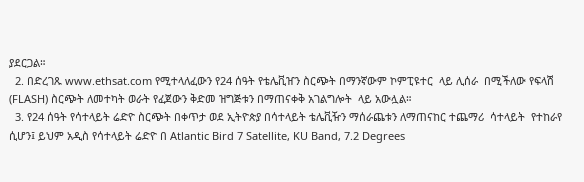ያደርጋል።
  2. በድረገጹ www.ethsat.com የሚተላለፈውን የ24 ሰዓት የቴሌቪዠን ስርጭት በማንኛውም ኮምፒዩተር  ላይ ሊሰራ  በሚችለው የፍላሽ (FLASH) ስርጭት ለመተካት ወራት የፈጀውን ቅድመ ዝግጅቱን በማጠናቀቅ አገልግሎት  ላይ አውሏል።
  3. የ24 ሰዓት የሳተላይት ሬድዮ ስርጭት በቀጥታ ወደ ኢትዮጵያ በሳተላይት ቴሌቪዥን ማሰራጨቱን ለማጠናከር ተጨማሪ  ሳተላይት  የተከራየ ሲሆን፤ ይህም አዲስ የሳተላይት ሬድዮ በ Atlantic Bird 7 Satellite, KU Band, 7.2 Degrees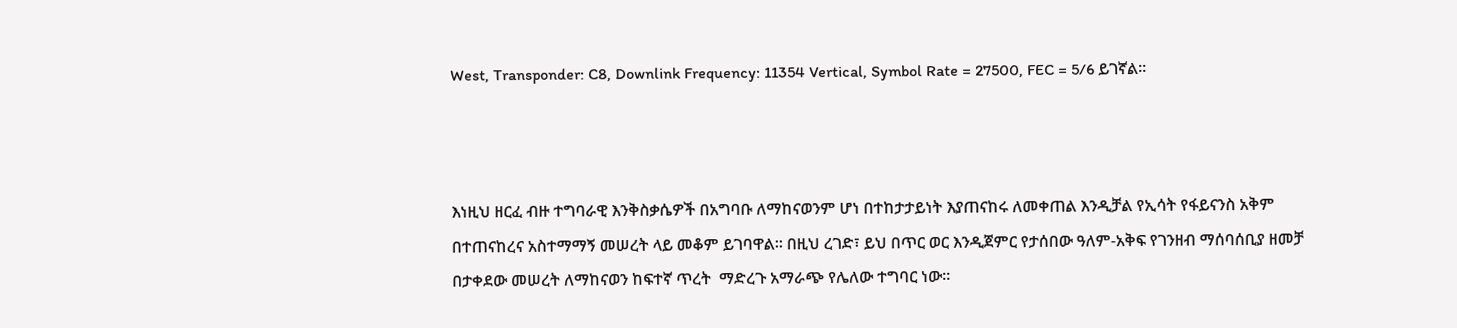West, Transponder: C8, Downlink Frequency: 11354 Vertical, Symbol Rate = 27500, FEC = 5/6 ይገኛል።



እነዚህ ዘርፈ ብዙ ተግባራዊ እንቅስቃሴዎች በአግባቡ ለማከናወንም ሆነ በተከታታይነት እያጠናከሩ ለመቀጠል እንዲቻል የኢሳት የፋይናንስ አቅም በተጠናከረና አስተማማኝ መሠረት ላይ መቆም ይገባዋል። በዚህ ረገድ፣ ይህ በጥር ወር እንዲጀምር የታሰበው ዓለም-አቅፍ የገንዘብ ማሰባሰቢያ ዘመቻ በታቀደው መሠረት ለማከናወን ከፍተኛ ጥረት  ማድረጉ አማራጭ የሌለው ተግባር ነው።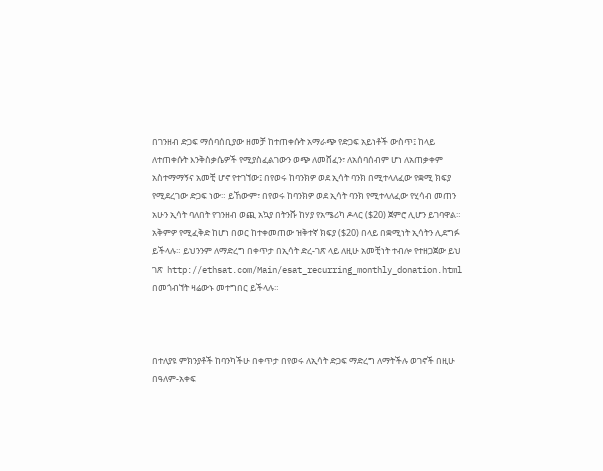በገንዘብ ድጋፍ ማሰባሰቢያው ዘመቻ ከተጠቀሱት አማራጭ የድጋፍ አይነቶች ውስጥ፤ ከላይ ለተጠቀሱት እንቅስቃሴዎች የሚያስፈልገውን ወጭ ለመሸፈን፣ ለአሰባሰብም ሆነ ለአጠቃቀም አስተማማኝና አመቺ ሆኖ የተገኘው፤ በየወሩ ከባንክዎ ወደ ኢሳት ባንክ በሚተላለፈው የቋሚ ክፍያ የሚደረገው ድጋፍ ነው። ይኸውም፣ በየወሩ ከባንክዎ ወደ ኢሳት ባንክ የሚተላለፈው የሂሳብ መጠን አሁን ኢሳት ባለበት የገንዘብ ወጪ አኳያ በትንሹ ከሃያ የአሜሪካ ዶላር ($20) ጀምሮ ሊሆን ይገባዋል። አቅምዎ የሚፈቅድ ከሆነ በወር ከተቀመጠው ዝቅተኛ ክፍያ ($20) በላይ በቋሚነት ኢሳትን ሊደግፉ ይችላሉ። ይህንንም ለማድረግ በቀጥታ በኢሳት ድረ-ገጽ ላይ ለዚሁ አመቺነት ተብሎ የተዘጋጀው ይህ ገጽ  http://ethsat.com/Main/esat_recurring_monthly_donation.html  በመጎብኘት ዛሬውኑ መተግበር ይችላሉ።



በተለያዩ ምክንያቶች ከባንካችሁ በቀጥታ በየወሩ ለኢሳት ድጋፍ ማድረግ ለማትችሉ ወገኖች በዚሁ በዓለም-አቀፍ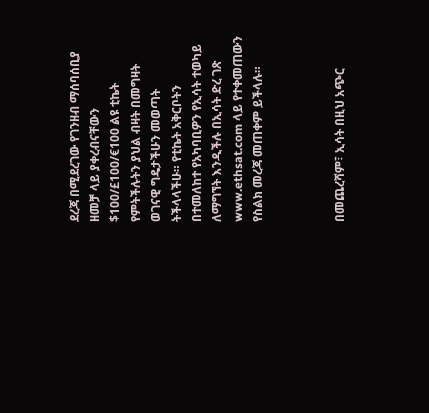ደረጃ በሚደረገው የገንዘብ ማሰባሰቢያ ዘመቻ ላይ ያቀረብናቸውን $100/£100/€100 ልዩ ቲኬት የምትችሉትን ያህል ብዛት በመግዛት ወገናዊ ግዴታችሁን መወጣት ትችላላችሁ። የቲኬት አቅርቦትን በተመለከተ የአካባቢዎን የኢሳት ተወካይ ለማግኘት እንዲችሉ በኢሳት ድረ ገጽ www.ethsat.com ላይ የተቀመጠውን የስልክ መረጃ መጠቀም ይችላሉ።



በመጨረሻም፣ ኢሳት በዚህ አጭር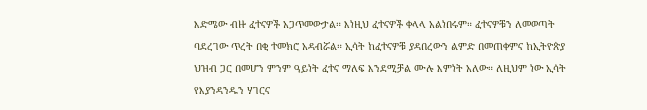እድሜው ብዙ ፈተናዎች አጋጥመውታል። እነዚህ ፈተናዎች ቀላላ አልነበሩም። ፈተናዎቹን ለመወጣት ባደረገው ጥረት በቂ ተመክሮ አዳብሯል። ኢሳት ከፈተናዎቹ ያዳበረውን ልምድ በመጠቀምና ከኢትዮጵያ ህዝብ ጋር በመሆን ምንም ዓይነት ፈተና ማለፍ እንደሚቻል ሙሉ እምነት አለው። ለዚህም ነው ኢሳት የእያንዳንዱን ሃገርና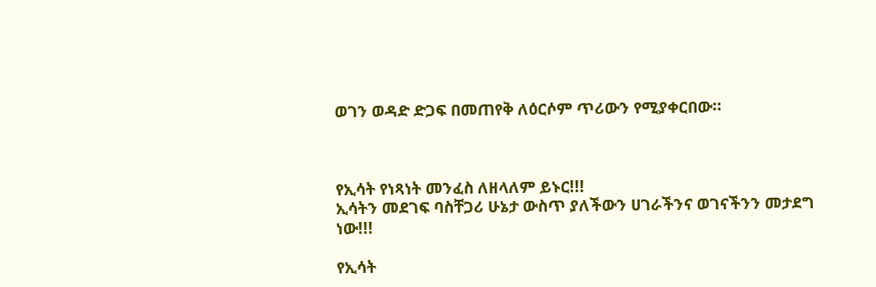ወገን ወዳድ ድጋፍ በመጠየቅ ለዕርሶም ጥሪውን የሚያቀርበው።



የኢሳት የነጻነት መንፈስ ለዘላለም ይኑር!!!
ኢሳትን መደገፍ ባስቸጋሪ ሁኔታ ውስጥ ያለችውን ሀገራችንና ወገናችንን መታደግ ነው!!!

የኢሳት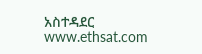አስተዳደር
www.ethsat.com